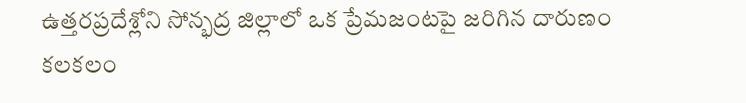ఉత్తరప్రదేశ్లోని సోన్భద్ర జిల్లాలో ఒక ప్రేమజంటపై జరిగిన దారుణం కలకలం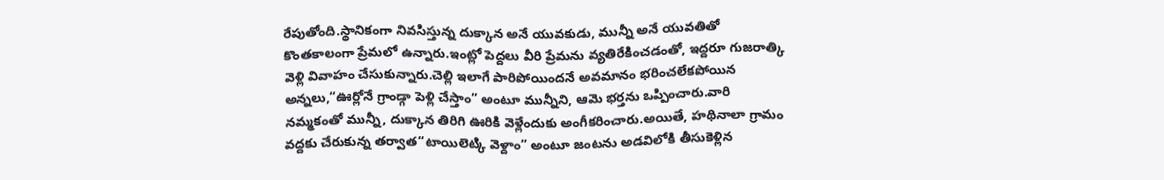రేపుతోంది.స్థానికంగా నివసిస్తున్న దుక్కాన అనే యువకుడు, మున్నీ అనే యువతితో కొంతకాలంగా ప్రేమలో ఉన్నారు.ఇంట్లో పెద్దలు వీరి ప్రేమను వ్యతిరేకించడంతో, ఇద్దరూ గుజరాత్కి వెళ్లి వివాహం చేసుకున్నారు.చెల్లి ఇలాగే పారిపోయిందనే అవమానం భరించలేకపోయిన అన్నలు,“ఊర్లోనే గ్రాండ్గా పెళ్లి చేస్తాం” అంటూ మున్నీని, ఆమె భర్తను ఒప్పించారు.వారి నమ్మకంతో మున్నీ, దుక్కాన తిరిగి ఊరికి వెళ్లేందుకు అంగీకరించారు.అయితే, హథినాలా గ్రామం వద్దకు చేరుకున్న తర్వాత“టాయిలెట్కి వెళ్దాం” అంటూ జంటను అడవిలోకి తీసుకెళ్లిన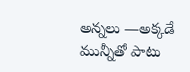అన్నలు —అక్కడే మున్నీతో పాటు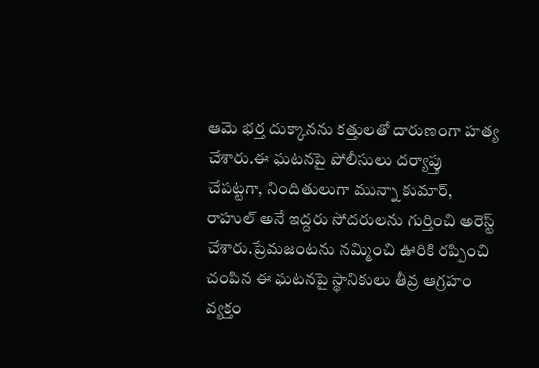ఆమె భర్త దుక్కానను కత్తులతో దారుణంగా హత్య చేశారు.ఈ ఘటనపై పోలీసులు దర్యాప్తు చేపట్టగా, నిందితులుగా మున్నా కుమార్, రాహుల్ అనే ఇద్దరు సోదరులను గుర్తించి అరెస్ట్ చేశారు.ప్రేమజంటను నమ్మించి ఊరికి రప్పించి చంపిన ఈ ఘటనపై స్థానికులు తీవ్ర ఆగ్రహం వ్యక్తం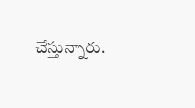చేస్తున్నారు.